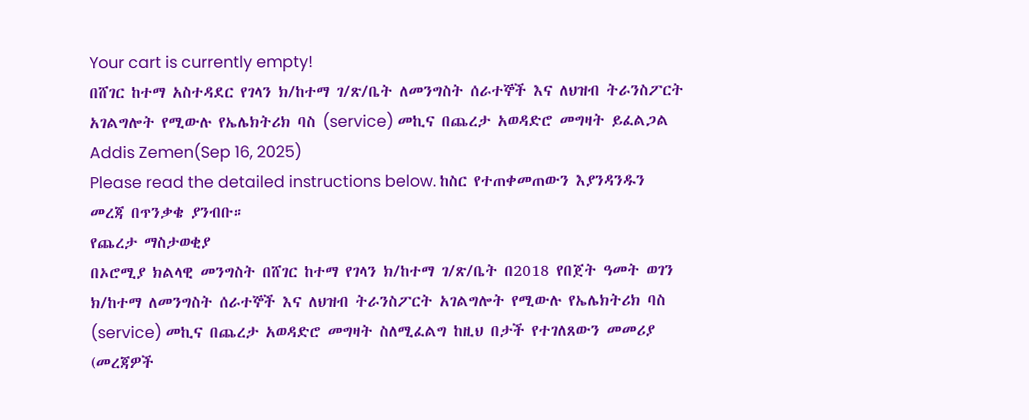Your cart is currently empty!
በሸገር ከተማ አስተዳደር የገላን ክ/ከተማ ገ/ጽ/ቤት ለመንግስት ሰራተኞች እና ለህዝብ ትራንስፖርት አገልግሎት የሚውሉ የኤሌክትሪክ ባስ (service) መኪና በጨረታ አወዳድሮ መግዛት ይፈልጋል
Addis Zemen(Sep 16, 2025)
Please read the detailed instructions below. ከስር የተጠቀመጠውን እያንዳንዱን መረጃ በጥንቃቄ ያንብቡ።
የጨረታ ማስታወቂያ
በኦሮሚያ ክልላዊ መንግስት በሸገር ከተማ የገላን ክ/ከተማ ገ/ጽ/ቤት በ2018 የበጀት ዓመት ወገን ክ/ከተማ ለመንግስት ሰራተኞች እና ለህዝብ ትራንስፖርት አገልግሎት የሚውሉ የኤሌክትሪክ ባስ (service) መኪና በጨረታ አወዳድሮ መግዛት ስለሚፈልግ ከዚህ በታች የተገለጸውን መመሪያ (መረጃዎች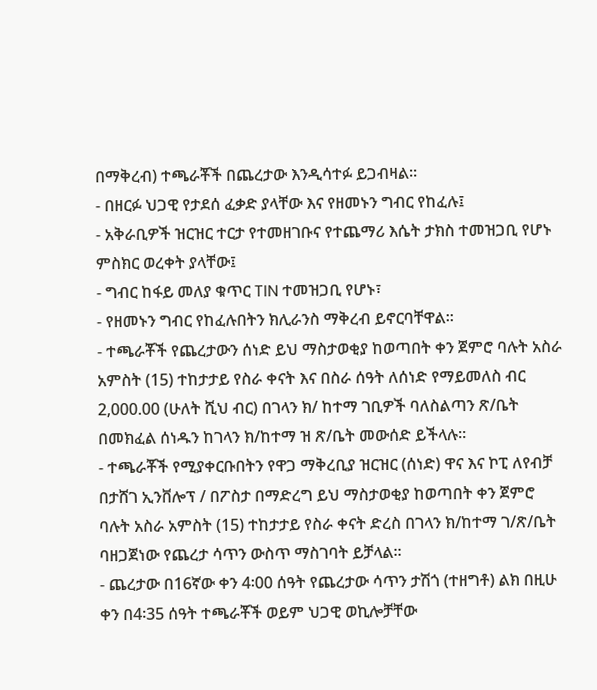በማቅረብ) ተጫራቾች በጨረታው እንዲሳተፉ ይጋብዛል።
- በዘርፉ ህጋዊ የታደሰ ፈቃድ ያላቸው እና የዘመኑን ግብር የከፈሉ፤
- አቅራቢዎች ዝርዝር ተርታ የተመዘገቡና የተጨማሪ እሴት ታክስ ተመዝጋቢ የሆኑ ምስክር ወረቀት ያላቸው፤
- ግብር ከፋይ መለያ ቁጥር TIN ተመዝጋቢ የሆኑ፣
- የዘመኑን ግብር የከፈሉበትን ክሊራንስ ማቅረብ ይኖርባቸዋል።
- ተጫራቾች የጨረታውን ሰነድ ይህ ማስታወቂያ ከወጣበት ቀን ጀምሮ ባሉት አስራ አምስት (15) ተከታታይ የስራ ቀናት እና በስራ ሰዓት ለሰነድ የማይመለስ ብር 2,000.00 (ሁለት ሺህ ብር) በገላን ክ/ ከተማ ገቢዎች ባለስልጣን ጽ/ቤት በመክፈል ሰነዱን ከገላን ክ/ከተማ ዝ ጽ/ቤት መውሰድ ይችላሉ።
- ተጫራቾች የሚያቀርቡበትን የዋጋ ማቅረቢያ ዝርዝር (ሰነድ) ዋና እና ኮፒ ለየብቻ በታሸገ ኢንቨሎፕ / በፖስታ በማድረግ ይህ ማስታወቂያ ከወጣበት ቀን ጀምሮ ባሉት አስራ አምስት (15) ተከታታይ የስራ ቀናት ድረስ በገላን ክ/ከተማ ገ/ጽ/ቤት ባዘጋጀነው የጨረታ ሳጥን ውስጥ ማስገባት ይቻላል።
- ጨረታው በ16ኛው ቀን 4፡00 ሰዓት የጨረታው ሳጥን ታሽጎ (ተዘግቶ) ልክ በዚሁ ቀን በ4፡35 ሰዓት ተጫራቾች ወይም ህጋዊ ወኪሎቻቸው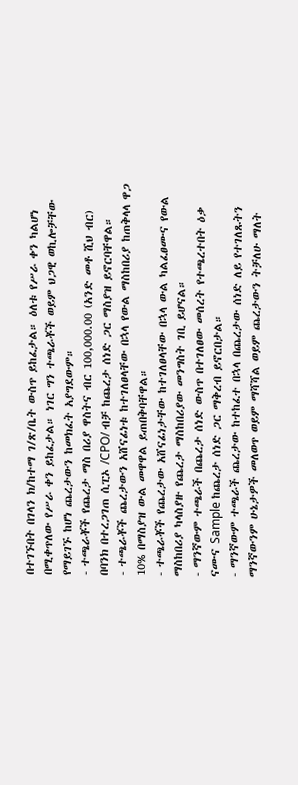በተገኙበት በገላን ክ/ከተማ ገ/ጽ/ቤት ውስጥ ይከፈታል። ዕለቱ የሥራ ቀን ካልሆነ በሚቀጥለው የሥራ ቀን ይከፈታል። ነገር ግን ተጫራቾች ወይም ህጋዊ ወኪሎቻቸው የማይገኙ ከሆነ ጨረታውን ከመክፈት አያግደውም።
- ተጫራቾች የጨረታ ማስ በሪያ ዋስትና ብር 100,000.00 (አንድ መቶ ሺህ ብር) በባንክ በተረጋገጠ ሲፒኦ /CPO/ ብቻ ከጨረታ ሰነድ ጋር ማስያዝ ይኖርባቸዋል።
- ተጫራቾች ጨረታውን አሸናፊነቱ ከተገለፀላቸው በኋላ የውል ማስከበሪያ ከጠቅላላ ዋጋ 10% በማስያዝ ውል መዋዋል ይጠበቅባቸዋል።
- ተጫራቾች የጨረታው አሸናፊነታቸው ከተገለፀላቸው በኋላ ውል ካልፈፀሙና የውል ማስከበሪያ ካላስያዙ የጨረታ ማስከበሪያው መንግስት ገቢ ይሆናል።
- ማንኛውም ተጫራች በጨረታ ሰነድ ውስጥ በተገለፀው መሰረት የተጫረተበት ዕቃ ናሙና Sample ከጨረታ ሰነድ ጋር ማቅረብ ይኖርበታል።
- ማንኛውም ተጫራች ጨረታው ከተከፈተ በኋላ በጨረታው ሰነድ ለይ የተገለጹትን ማንኛውንም ሁኔታዎች መለወጥ ወይም ማሻሻል ወይም ጨረታውን ትቻለሁ ማለት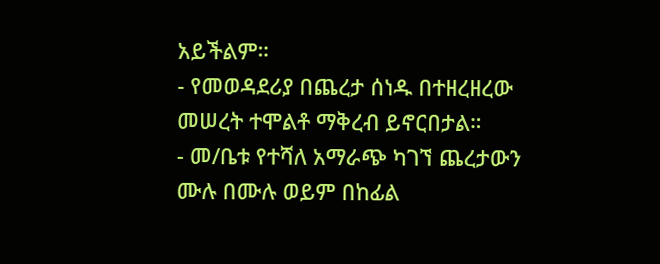አይችልም።
- የመወዳደሪያ በጨረታ ሰነዱ በተዘረዘረው መሠረት ተሞልቶ ማቅረብ ይኖርበታል።
- መ/ቤቱ የተሻለ አማራጭ ካገኘ ጨረታውን ሙሉ በሙሉ ወይም በከፊል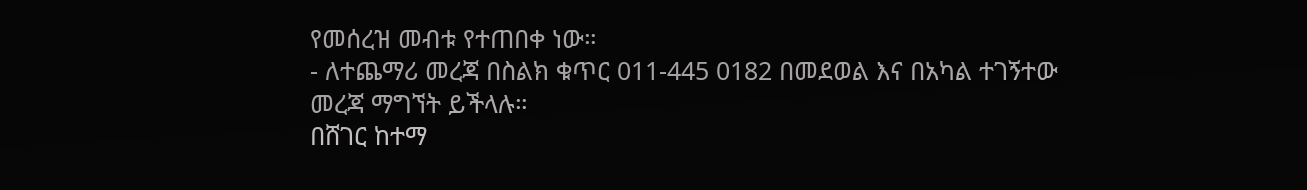የመሰረዝ መብቱ የተጠበቀ ነው።
- ለተጨማሪ መረጃ በስልክ ቁጥር 011-445 0182 በመደወል እና በአካል ተገኝተው መረጃ ማግኘት ይችላሉ።
በሸገር ከተማ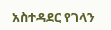አስተዳደር የገላን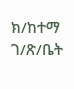ክ/ከተማ ገ/ጽ/ቤት